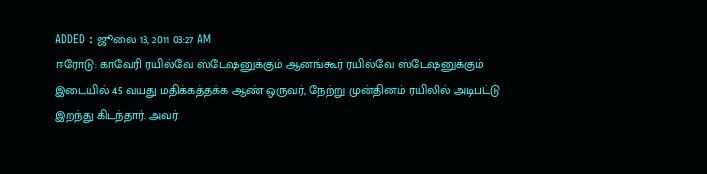ADDED : ஜூலை 13, 2011 03:27 AM
ஈரோடு: காவேரி ரயில்வே ஸ்டேஷனுக்கும் ஆனங்கூர் ரயில்வே ஸ்டேஷனுக்கும் இடையில் 45 வயது மதிக்கத்தக்க ஆண் ஒருவர், நேற்று முன்தினம் ரயிலில் அடிபட்டு இறந்து கிடந்தார். அவர்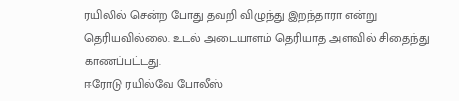ரயிலில் சென்ற போது தவறி விழுந்து இறந்தாரா என்று தெரியவில்லை. உடல் அடையாளம் தெரியாத அளவில் சிதைந்து காணப்பட்டது.
ஈரோடு ரயில்வே போலீஸ்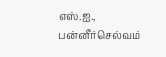எஸ்.ஐ., பன்னீர்செல்வம்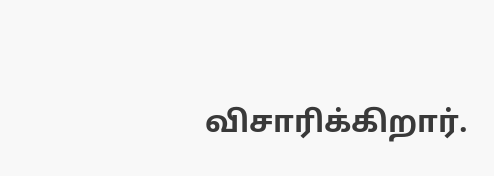விசாரிக்கிறார்.